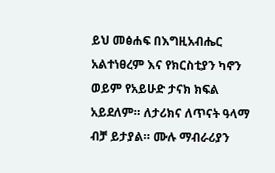ይህ መፅሐፍ በእግዚአብሔር አልተነፀረም እና የክርስቲያን ካኖን ወይም የአይሁድ ታናክ ክፍል አይደለም። ለታሪክና ለጥናት ዓላማ ብቻ ይታያል። ሙሉ ማብራሪያን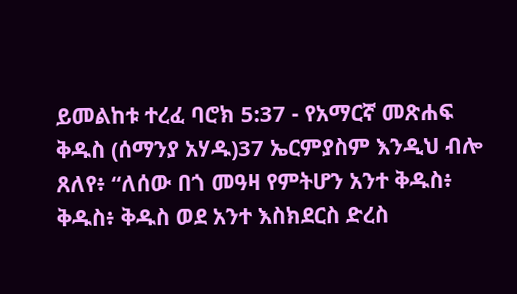ይመልከቱ ተረፈ ባሮክ 5:37 - የአማርኛ መጽሐፍ ቅዱስ (ሰማንያ አሃዱ)37 ኤርምያስም እንዲህ ብሎ ጸለየ፥ “ለሰው በጎ መዓዛ የምትሆን አንተ ቅዱስ፥ ቅዱስ፥ ቅዱስ ወደ አንተ እስክደርስ ድረስ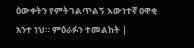ዕውቀትን የምትገልጥልኝ እውነተኛ ዐዋቂ አንተ ነህ። ምዕራፉን ተመልከት |